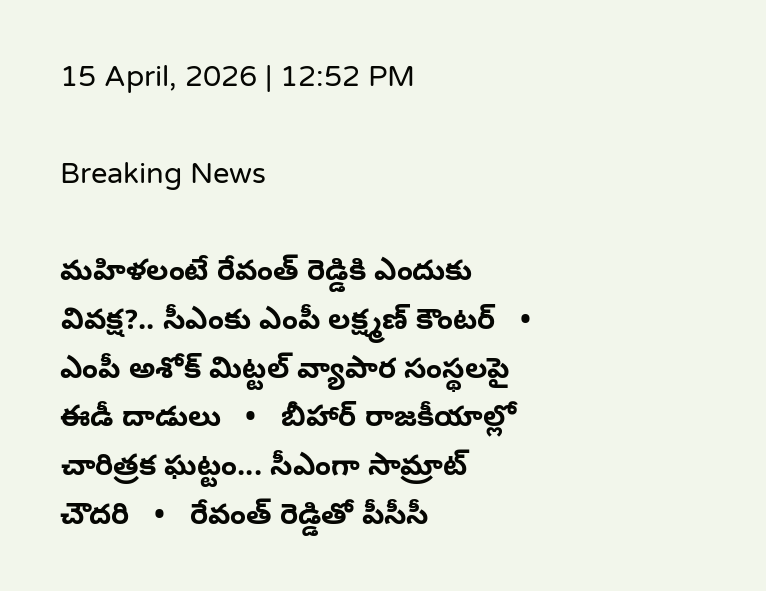15 April, 2026 | 12:52 PM

Breaking News

మహిళలంటే రేవంత్ రెడ్డికి ఎందుకు వివక్ష?.. సీఎంకు ఎంపీ లక్ష్మణ్ కౌంటర్   •   ఎంపీ అశోక్ మిట్టల్‌ వ్యాపార సంస్థలపై ఈడీ దాడులు   •   బీహార్ రాజకీయాల్లో చారిత్రక ఘట్టం... సీఎంగా సామ్రాట్‌ చౌదరి   •   రేవంత్‌ రెడ్డితో పీసీసీ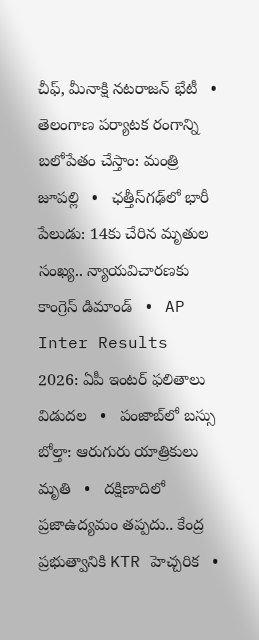చీఫ్, మీనాక్షి నటరాజన్ భేటీ   •   తెలంగాణ పర్యాటక రంగాన్ని బలోపేతం చేస్తాం: మంత్రి జూపల్లి   •   ఛత్తీస్‌గఢ్‌లో భారీ పేలుడు: 14కు చేరిన మృతుల సంఖ్య.. న్యాయవిచారణకు కాంగ్రెస్ డిమాండ్   •   AP Inter Results 2026: ఏపీ ఇంటర్ ఫలితాలు విడుదల   •   పంజాబ్‌లో బస్సు బోల్తా: ఆరుగురు యాత్రికులు మృతి   •   దక్షిణాదిలో ప్రజాఉద్యమం తప్పదు.. కేంద్ర ప్రభుత్వానికి KTR హెచ్చరిక   •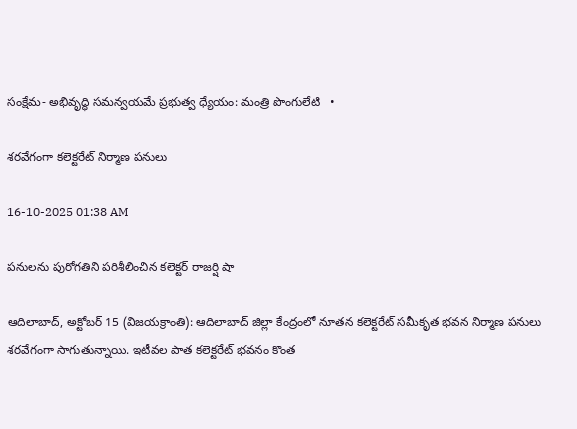సంక్షేమ- అభివృద్ధి సమన్వయమే ప్రభుత్వ ధ్యేయం: మంత్రి పొంగులేటి   •

శరవేగంగా కలెక్టరేట్ నిర్మాణ పనులు

16-10-2025 01:38 AM

పనులను పురోగతిని పరిశీలించిన కలెక్టర్ రాజర్షి షా

ఆదిలాబాద్, అక్టోబర్ 15 (విజయక్రాంతి): ఆదిలాబాద్ జిల్లా కేంద్రంలో నూతన కలెక్టరేట్ సమీకృత భవన నిర్మాణ పనులు శరవేగంగా సాగుతున్నాయి. ఇటీవల పాత కలెక్టరేట్ భవనం కొంత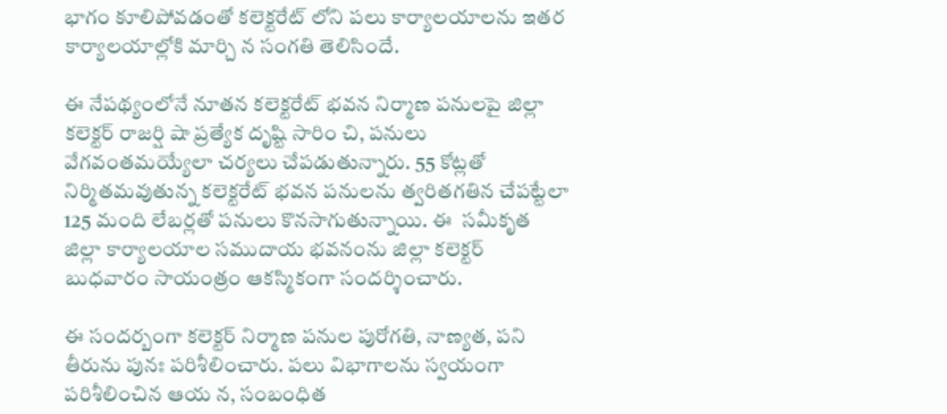భాగం కూలిపోవడంతో కలెక్టరేట్ లోని పలు కార్యాలయాలను ఇతర కార్యాలయాల్లోకి మార్చి న సంగతి తెలిసిందే.

ఈ నేపథ్యంలోనే నూతన కలెక్టరేట్ భవన నిర్మాణ పనులపై జిల్లా కలెక్టర్ రాజర్షి షా ప్రత్యేక దృష్టి సారిం చి, పనులు వేగవంతమయ్యేలా చర్యలు చేపడుతున్నారు. 55 కోట్లతో నిర్మితమవుతున్న కలెక్టరేట్ భవన పనులను త్వరితగతిన చేపట్టేలా 125 మంది లేబర్లతో పనులు కొనసాగుతున్నాయి. ఈ  సమీకృత జిల్లా కార్యాలయాల సముదాయ భవనంను జిల్లా కలెక్టర్ బుధవారం సాయంత్రం ఆకస్మికంగా సందర్శించారు.

ఈ సందర్బంగా కలెక్టర్ నిర్మాణ పనుల పురోగతి, నాణ్యత, పని తీరును పునః పరిశీలించారు. పలు విభాగాలను స్వయంగా పరిశీలించిన ఆయ న, సంబంధిత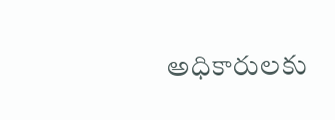అధికారులకు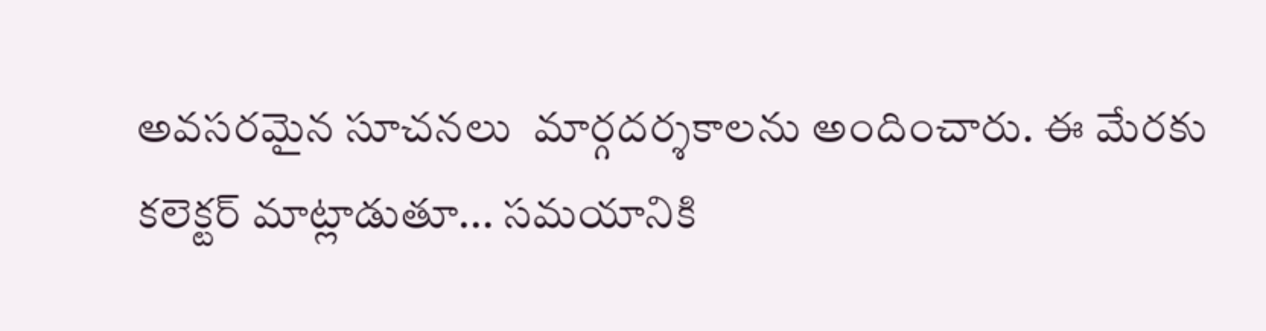అవసరమైన సూచనలు  మార్గదర్శకాలను అందించారు. ఈ మేరకు కలెక్టర్ మాట్లాడుతూ... సమయానికి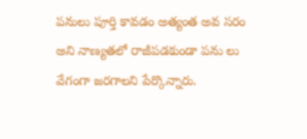పనులు పూర్తి కావడం అత్యంత అవ సరం అని నాణ్యతలో రాజీపడకుండా పను లు వేగంగా జరగాలని పేర్కొన్నారు.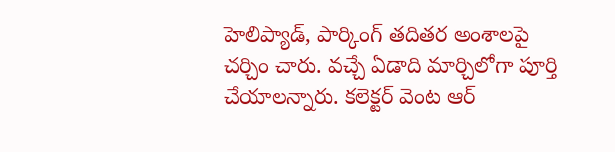హెలిప్యాడ్, పార్కింగ్ తదితర అంశాలపై చర్చిం చారు. వచ్చే ఏడాది మార్చిలోగా పూర్తి చేయాలన్నారు. కలెక్టర్ వెంట ఆర్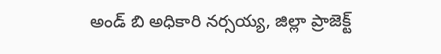అండ్ బి అధికారి నర్సయ్య, జిల్లా ప్రాజెక్ట్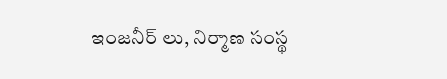ఇంజనీర్ లు, నిర్మాణ సంస్థ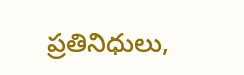ప్రతినిధులు,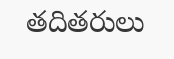తదితరులు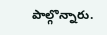పాల్గొన్నారు.